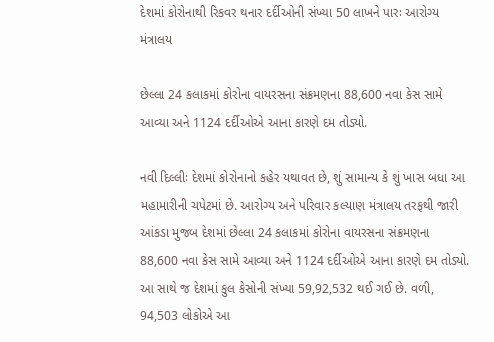દેશમાં કોરોનાથી રિકવર થનાર દર્દીઓની સંખ્યા 50 લાખને પારઃ આરોગ્ય મંત્રાલય

છેલ્લા 24 કલાકમાં કોરોના વાયરસના સંક્રમણના 88,600 નવા કેસ સામે આવ્યા અને 1124 દર્દીઓએ આના કારણે દમ તોડ્યો.

નવી દિલ્લીઃ દેશમાં કોરોનાનો કહેર યથાવત છે, શું સામાન્ય કે શું ખાસ બધા આ મહામારીની ચપેટમાં છે. આરોગ્ય અને પરિવાર કલ્યાણ મંત્રાલય તરફથી જારી આંકડા મુજબ દેશમાં છેલ્લા 24 કલાકમાં કોરોના વાયરસના સંક્રમણના 88,600 નવા કેસ સામે આવ્યા અને 1124 દર્દીઓએ આના કારણે દમ તોડ્યો. આ સાથે જ દેશમાં કુલ કેસોની સંખ્યા 59,92,532 થઈ ગઈ છે. વળી, 94,503 લોકોએ આ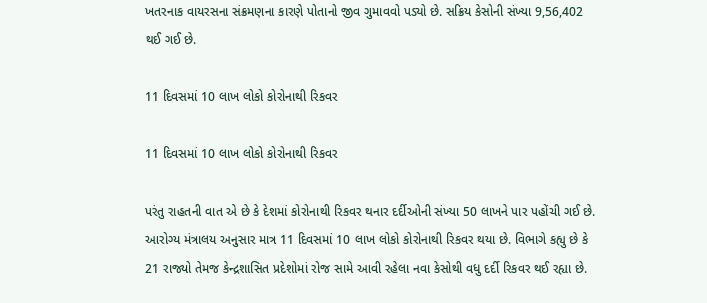ખતરનાક વાયરસના સંક્રમણના કારણે પોતાનો જીવ ગુમાવવો પડ્યો છે. સક્રિય કેસોની સંખ્યા 9,56,402 થઈ ગઈ છે.

11 દિવસમાં 10 લાખ લોકો કોરોનાથી રિકવર

11 દિવસમાં 10 લાખ લોકો કોરોનાથી રિકવર

પરંતુ રાહતની વાત એ છે કે દેશમાં કોરોનાથી રિકવર થનાર દર્દીઓની સંખ્યા 50 લાખને પાર પહોંચી ગઈ છે. આરોગ્ય મંત્રાલય અનુસાર માત્ર 11 દિવસમાં 10 લાખ લોકો કોરોનાથી રિકવર થયા છે. વિભાગે કહ્યુ છે કે 21 રાજ્યો તેમજ કેન્દ્રશાસિત પ્રદેશોમાં રોજ સામે આવી રહેલા નવા કેસોથી વધુ દર્દી રિકવર થઈ રહ્યા છે.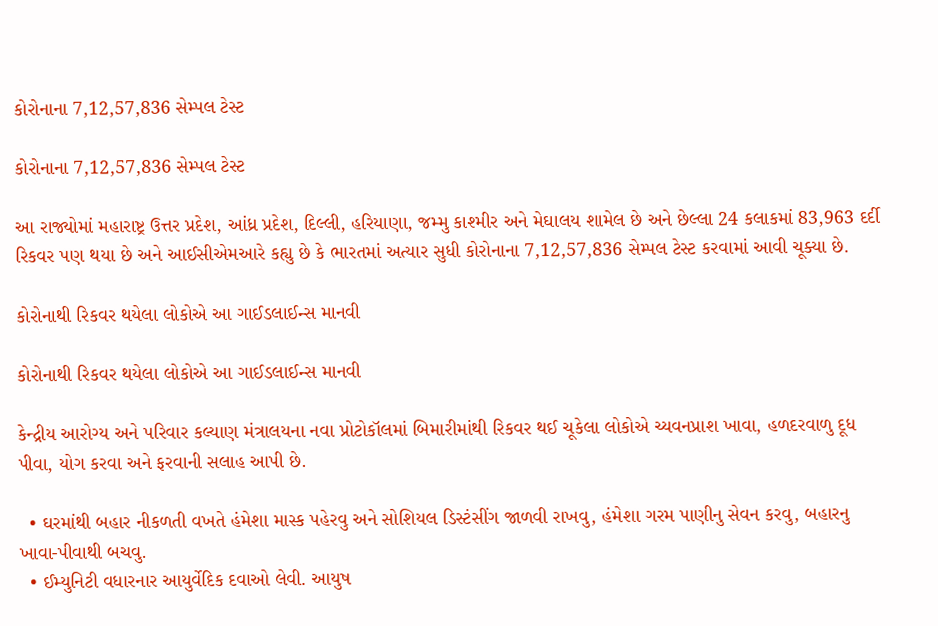કોરોનાના 7,12,57,836 સેમ્પલ ટેસ્ટ

કોરોનાના 7,12,57,836 સેમ્પલ ટેસ્ટ

આ રાજ્યોમાં મહારાષ્ટ્ર ઉત્તર પ્રદેશ, આંધ્ર પ્રદેશ, દિલ્લી, હરિયાણા, જમ્મુ કાશ્મીર અને મેઘાલય શામેલ છે અને છેલ્લા 24 કલાકમાં 83,963 દર્દી રિકવર પણ થયા છે અને આઈસીએમઆરે કહ્યુ છે કે ભારતમાં અત્યાર સુધી કોરોનાના 7,12,57,836 સેમ્પલ ટેસ્ટ કરવામાં આવી ચૂક્યા છે.

કોરોનાથી રિકવર થયેલા લોકોએ આ ગાઈડલાઈન્સ માનવી

કોરોનાથી રિકવર થયેલા લોકોએ આ ગાઈડલાઈન્સ માનવી

કેન્દ્રીય આરોગ્ય અને પરિવાર કલ્યાણ મંત્રાલયના નવા પ્રોટોકૉલમાં બિમારીમાંથી રિકવર થઈ ચૂકેલા લોકોએ ચ્યવનપ્રાશ ખાવા, હળદરવાળુ દૂધ પીવા, યોગ કરવા અને ફરવાની સલાહ આપી છે.

  • ઘરમાંથી બહાર નીકળતી વખતે હંમેશા માસ્ક પહેરવુ અને સોશિયલ ડિસ્ટંસીંગ જાળવી રાખવુ, હંમેશા ગરમ પાણીનુ સેવન કરવુ, બહારનુ ખાવા-પીવાથી બચવુ.
  • ઈમ્યુનિટી વધારનાર આયુર્વેદિક દવાઓ લેવી. આયુષ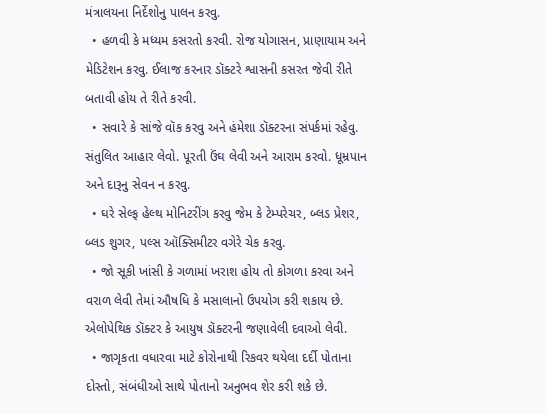મંત્રાલયના નિર્દેશોનુ પાલન કરવુ.
  • હળવી કે મધ્યમ કસરતો કરવી. રોજ યોગાસન, પ્રાણાયામ અને મેડિટેશન કરવુ. ઈલાજ કરનાર ડૉક્ટરે શ્વાસની કસરત જેવી રીતે બતાવી હોય તે રીતે કરવી.
  • સવારે કે સાંજે વૉક કરવુ અને હંમેશા ડૉક્ટરના સંપર્કમાં રહેવુ. સંતુલિત આહાર લેવો. પૂરતી ઉંઘ લેવી અને આરામ કરવો. ધૂમ્રપાન અને દારૂનુ સેવન ન કરવુ.
  • ઘરે સેલ્ફ હેલ્થ મોનિટરીંગ કરવુ જેમ કે ટેમ્પરેચર, બ્લડ પ્રેશર, બ્લડ શુગર, પલ્સ ઑક્સિમીટર વગેરે ચેક કરવુ.
  • જો સૂકી ખાંસી કે ગળામાં ખરાશ હોય તો કોગળા કરવા અને વરાળ લેવી તેમાં ઔષધિ કે મસાલાનો ઉપયોગ કરી શકાય છે. એલોપેથિક ડૉક્ટર કે આયુષ ડૉક્ટરની જણાવેલી દવાઓ લેવી.
  • જાગૃકતા વધારવા માટે કોરોનાથી રિકવર થયેલા દર્દી પોતાના દોસ્તો, સંબંધીઓ સાથે પોતાનો અનુભવ શેર કરી શકે છે.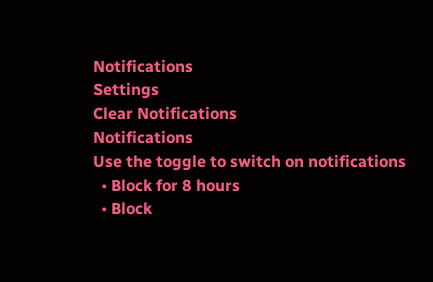Notifications
Settings
Clear Notifications
Notifications
Use the toggle to switch on notifications
  • Block for 8 hours
  • Block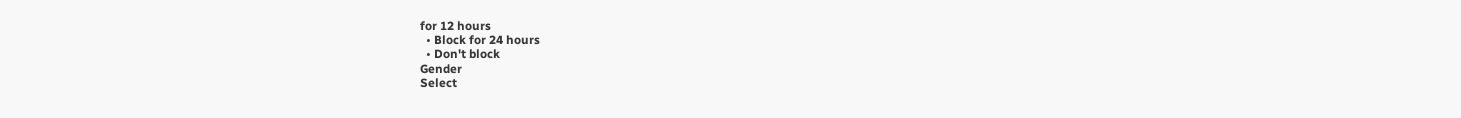for 12 hours
  • Block for 24 hours
  • Don't block
Gender
Select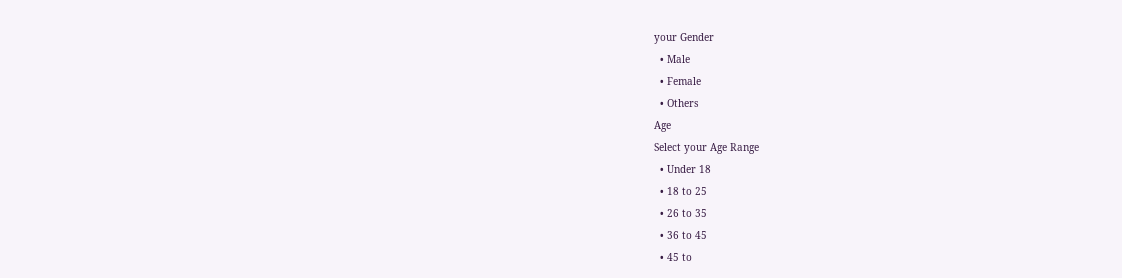your Gender
  • Male
  • Female
  • Others
Age
Select your Age Range
  • Under 18
  • 18 to 25
  • 26 to 35
  • 36 to 45
  • 45 to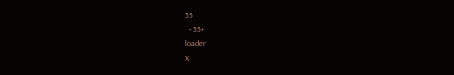55
  • 55+
loader
X